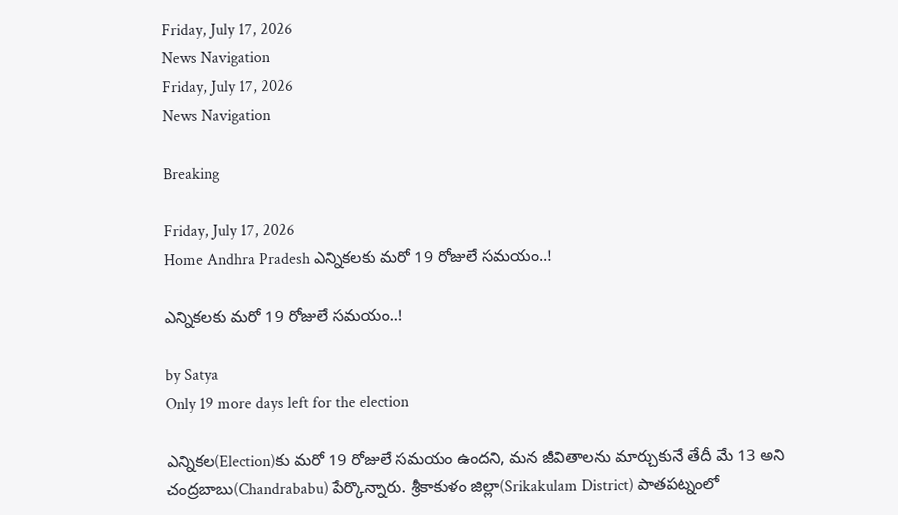Friday, July 17, 2026
News Navigation
Friday, July 17, 2026
News Navigation

Breaking

Friday, July 17, 2026
Home Andhra Pradesh ఎన్నికలకు మరో 19 రోజులే సమయం..!

ఎన్నికలకు మరో 19 రోజులే సమయం..!

by Satya
Only 19 more days left for the election

ఎన్నికల(Election)కు మరో 19 రోజులే సమయం ఉందని, మన జీవితాలను మార్చుకునే తేదీ మే 13 అని చంద్రబాబు(Chandrababu) పేర్కొన్నారు. శ్రీకాకుళం జిల్లా(Srikakulam District) పాతపట్నంలో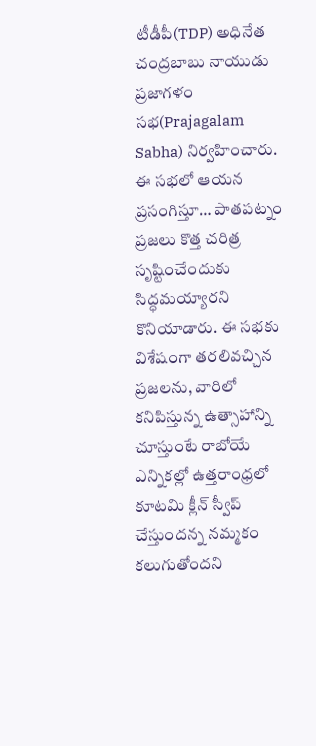టీడీపీ(TDP) అధినేత చంద్రబాబు నాయుడు ప్రజాగళం సభ(Prajagalam Sabha) నిర్వహించారు. ఈ సభలో ఆయన ప్రసంగిస్తూ… పాతపట్నం ప్రజలు కొత్త చరిత్ర సృష్టించేందుకు సిద్ధమయ్యారని కొనియాడారు. ఈ సభకు విశేషంగా తరలివచ్చిన ప్రజలను, వారిలో కనిపిస్తున్న ఉత్సాహాన్ని చూస్తుంటే రాబోయే ఎన్నికల్లో ఉత్తరాంధ్రలో కూటమి క్లీన్ స్వీప్ చేస్తుందన్న నమ్మకం కలుగుతోందని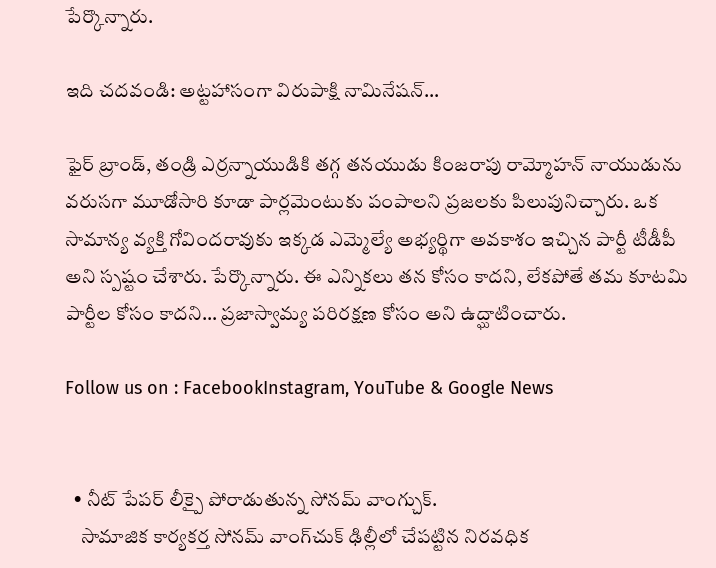పేర్కొన్నారు.

ఇది చదవండి: అట్టహాసంగా విరుపాక్షి నామినేషన్…

ఫైర్ బ్రాండ్, తండ్రి ఎర్రన్నాయుడికి తగ్గ తనయుడు కింజరాపు రామ్మోహన్ నాయుడును వరుసగా మూడోసారి కూడా పార్లమెంటుకు పంపాలని ప్రజలకు పిలుపునిచ్చారు. ఒక సామాన్య వ్యక్తి గోవిందరావుకు ఇక్కడ ఎమ్మెల్యే అభ్యర్థిగా అవకాశం ఇచ్చిన పార్టీ టీడీపీ అని స్పష్టం చేశారు. పేర్కొన్నారు. ఈ ఎన్నికలు తన కోసం కాదని, లేకపోతే తమ కూటమి పార్టీల కోసం కాదని… ప్రజాస్వామ్య పరిరక్షణ కోసం అని ఉద్ఘాటించారు.

Follow us on : FacebookInstagram, YouTube & Google News


  • నీట్ పేపర్ లీక్పై పోరాడుతున్న సోనమ్ వాంగ్చుక్.
    సామాజిక కార్యకర్త సోనమ్‌ వాంగ్‌చుక్‌ ఢిల్లీలో చేపట్టిన నిరవధిక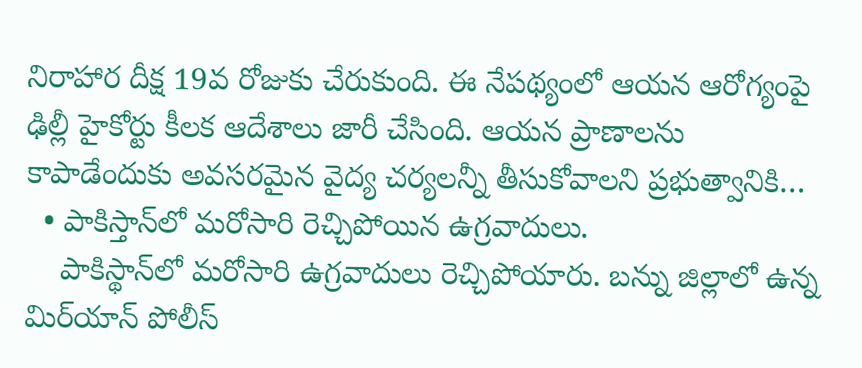నిరాహార దీక్ష 19వ రోజుకు చేరుకుంది. ఈ నేపథ్యంలో ఆయన ఆరోగ్యంపై ఢిల్లీ హైకోర్టు కీలక ఆదేశాలు జారీ చేసింది. ఆయన ప్రాణాలను కాపాడేందుకు అవసరమైన వైద్య చర్యలన్నీ తీసుకోవాలని ప్రభుత్వానికి…
  • పాకిస్తాన్‌లో మరోసారి రెచ్చిపోయిన ఉగ్రవాదులు.
    పాకిస్థాన్‌లో మరోసారి ఉగ్రవాదులు రెచ్చిపోయారు. బన్ను జిల్లాలో ఉన్న మిర్‌యాన్ పోలీస్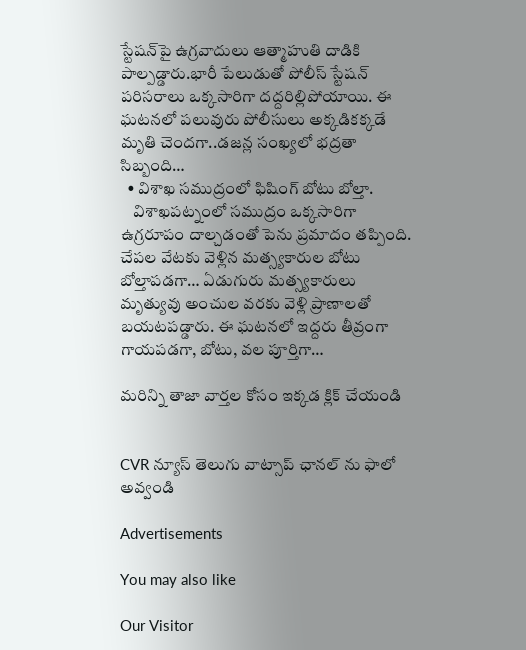స్టేషన్‌పై ఉగ్రవాదులు ఆత్మాహుతి దాడికి పాల్పడ్డారు.భారీ పేలుడుతో పోలీస్ స్టేషన్ పరిసరాలు ఒక్కసారిగా దద్దరిల్లిపోయాయి. ఈ ఘటనలో పలువురు పోలీసులు అక్కడికక్కడే మృతి చెందగా..డజన్ల సంఖ్యలో భద్రతా సిబ్బంది…
  • విశాఖ సముద్రంలో ఫిషింగ్ బోటు బోల్తా.
    విశాఖపట్నంలో సముద్రం ఒక్కసారిగా ఉగ్రరూపం దాల్చడంతో పెను ప్రమాదం తప్పింది. చేపల వేటకు వెళ్లిన మత్స్యకారుల బోటు బోల్తాపడగా… ఏడుగురు మత్స్యకారులు మృత్యువు అంచుల వరకు వెళ్లి ప్రాణాలతో బయటపడ్డారు. ఈ ఘటనలో ఇద్దరు తీవ్రంగా గాయపడగా, బోటు, వల పూర్తిగా…

మరిన్ని తాజా వార్తల కోసం ఇక్కడ క్లిక్ చేయండి


CVR న్యూస్ తెలుగు వాట్సాప్ ఛానల్ ను ఫాలో అవ్వండి

Advertisements

You may also like

Our Visitor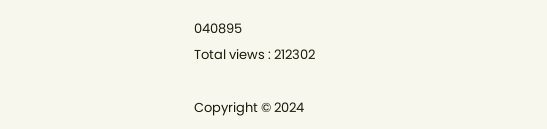040895
Total views : 212302

Copyright © 2024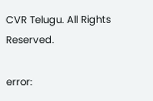CVR Telugu. All Rights Reserved.

error: